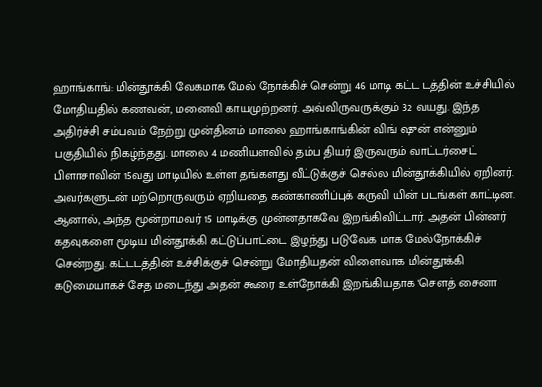ஹாங்காங்: மின்தூக்கி வேகமாக மேல் நோக்கிச் சென்று 46 மாடி கட்ட டத்தின் உச்சியில் மோதியதில் கணவன், மனைவி காயமுற்றனர். அவ்விருவருக்கும் 32 வயது. இந்த அதிர்ச்சி சம்பவம் நேற்று முன்தினம் மாலை ஹாங்காங்கின் விங் ஷுன் என்னும் பகுதியில் நிகழ்ந்தது. மாலை 4 மணியளவில் தம்ப தியர் இருவரும் வாட்டர்சைட் பிளாசாவின் 15வது மாடியில் உள்ள தங்களது வீட்டுக்குச் செல்ல மின்தூக்கியில் ஏறினர். அவர்களுடன் மற்றொருவரும் ஏறியதை கண்காணிப்புக் கருவி யின் படங்கள் காட்டின.
ஆனால், அந்த மூன்றாமவர் 15 மாடிக்கு முன்னதாகவே இறங்கிவிட்டார். அதன் பின்னர் கதவுகளை மூடிய மின்தூக்கி கட்டுப்பாட்டை இழந்து படுவேக மாக மேல்நோக்கிச் சென்றது. கட்டடத்தின் உச்சிக்குச் சென்று மோதியதன் விளைவாக மின்தூக்கி கடுமையாகச் சேத மடைந்து அதன் கூரை உள்நோக்கி இறங்கியதாக 'சௌத் சைனா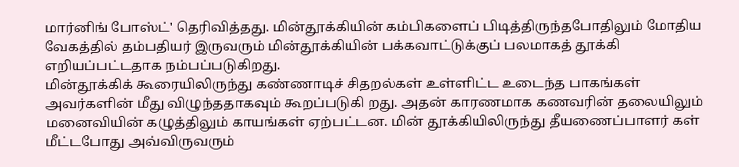மார்னிங் போஸ்ட்' தெரிவித்தது. மின்தூக்கியின் கம்பிகளைப் பிடித்திருந்தபோதிலும் மோதிய வேகத்தில் தம்பதியர் இருவரும் மின்தூக்கியின் பக்கவாட்டுக்குப் பலமாகத் தூக்கி எறியப்பட்டதாக நம்பப்படுகிறது.
மின்தூக்கிக் கூரையிலிருந்து கண்ணாடிச் சிதறல்கள் உள்ளிட்ட உடைந்த பாகங்கள் அவர்களின் மீது விழுந்ததாகவும் கூறப்படுகி றது. அதன் காரணமாக கணவரின் தலையிலும் மனைவியின் கழுத்திலும் காயங்கள் ஏற்பட்டன. மின் தூக்கியிலிருந்து தீயணைப்பாளர் கள் மீட்டபோது அவ்விருவரும்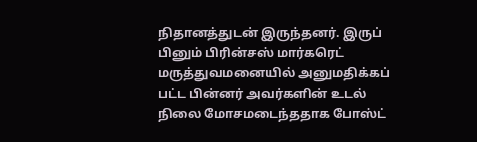நிதானத்துடன் இருந்தனர். இருப் பினும் பிரின்சஸ் மார்கரெட் மருத்துவமனையில் அனுமதிக்கப் பட்ட பின்னர் அவர்களின் உடல் நிலை மோசமடைந்ததாக போஸ்ட்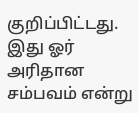குறிப்பிட்டது.
இது ஓர் அரிதான சம்பவம் என்று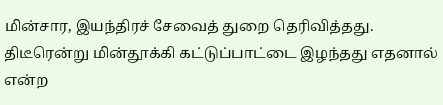மின்சார, இயந்திரச் சேவைத் துறை தெரிவித்தது. திடீரென்று மின்தூக்கி கட்டுப்பாட்டை இழந்தது எதனால் என்ற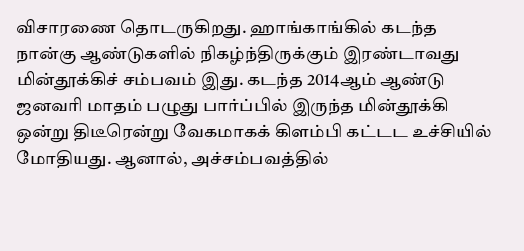விசாரணை தொடருகிறது. ஹாங்காங்கில் கடந்த நான்கு ஆண்டுகளில் நிகழ்ந்திருக்கும் இரண்டாவது மின்தூக்கிச் சம்பவம் இது. கடந்த 2014ஆம் ஆண்டு ஜனவரி மாதம் பழுது பார்ப்பில் இருந்த மின்தூக்கி ஒன்று திடீரென்று வேகமாகக் கிளம்பி கட்டட உச்சியில் மோதியது. ஆனால், அச்சம்பவத்தில்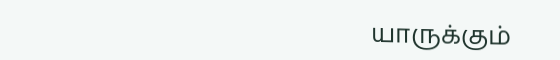யாருக்கும்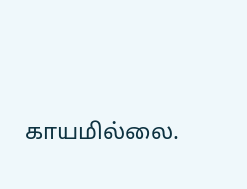காயமில்லை.